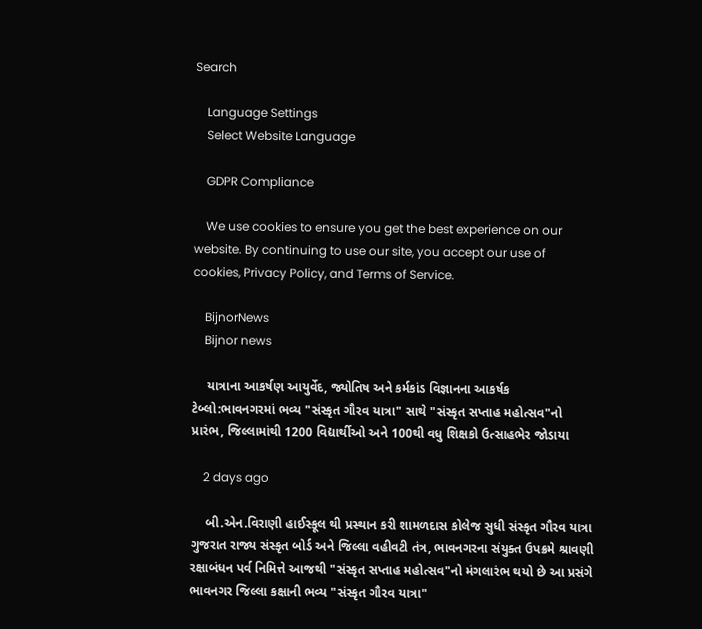Search

    Language Settings
    Select Website Language

    GDPR Compliance

    We use cookies to ensure you get the best experience on our website. By continuing to use our site, you accept our use of cookies, Privacy Policy, and Terms of Service.

    BijnorNews
    Bijnor news

    યાત્રાના આકર્ષણ આયુર્વેદ, જ્યોતિષ અને કર્મકાંડ વિજ્ઞાનના આકર્ષક ટેબ્લો:ભાવનગરમાં ભવ્ય "સંસ્કૃત ગૌરવ યાત્રા" સાથે "સંસ્કૃત સપ્તાહ મહોત્સવ"નો પ્રારંભ, જિલ્લામાંથી 1200 વિદ્યાર્થીઓ અને 100થી વધુ શિક્ષકો ઉત્સાહભેર જોડાયા

    2 days ago

    બી.એન.વિરાણી હાઈસ્કૂલ થી પ્રસ્થાન કરી શામળદાસ કોલેજ સુધી સંસ્કૃત ગૌરવ યાત્રા ગુજરાત રાજ્ય સંસ્કૃત બોર્ડ અને જિલ્લા વહીવટી તંત્ર, ભાવનગરના સંયુક્ત ઉપક્રમે શ્રાવણી રક્ષાબંધન પર્વ નિમિત્તે આજથી "સંસ્કૃત સપ્તાહ મહોત્સવ"નો મંગલારંભ થયો છે આ પ્રસંગે ભાવનગર જિલ્લા કક્ષાની ભવ્ય "સંસ્કૃત ગૌરવ યાત્રા"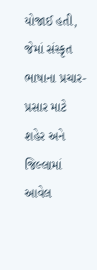યોજાઈ હતી, જેમાં સંસ્કૃત ભાષાના પ્રચાર-પ્રસાર માટે શહેર અને જિલ્લામાં આવેલ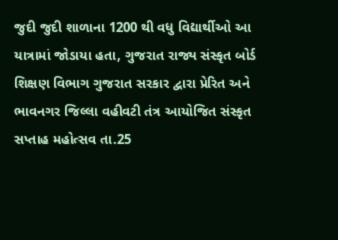જુદી જુદી શાળાના 1200 થી વધુ વિદ્યાર્થીઓ આ યાત્રામાં જોડાયા હતા, ગુજરાત રાજ્ય સંસ્કૃત બોર્ડ શિક્ષણ વિભાગ ગુજરાત સરકાર દ્વારા પ્રેરિત અને ભાવનગર જિલ્લા વહીવટી તંત્ર આયોજિત સંસ્કૃત સપ્તાહ મહોત્સવ તા.25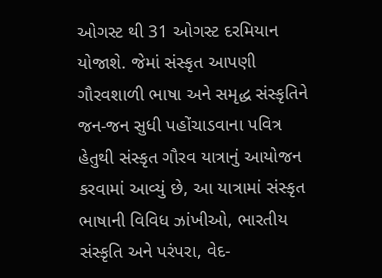ઓગસ્ટ થી 31 ઓગસ્ટ દરમિયાન યોજાશે. જેમાં સંસ્કૃત આપણી ગૌરવશાળી ભાષા અને સમૃદ્ધ સંસ્કૃતિને જન-જન સુધી પહોંચાડવાના પવિત્ર હેતુથી સંસ્કૃત ગૌરવ યાત્રાનું આયોજન કરવામાં આવ્યું છે, આ યાત્રામાં સંસ્કૃત ભાષાની વિવિધ ઝાંખીઓ, ભારતીય સંસ્કૃતિ અને પરંપરા, વેદ-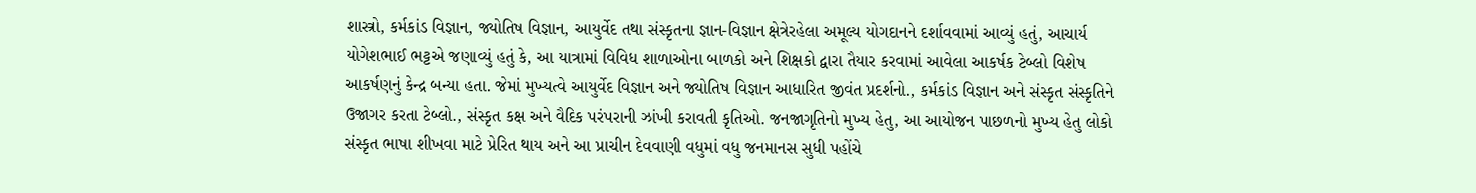શાસ્ત્રો, કર્મકાંડ વિજ્ઞાન, જ્યોતિષ વિજ્ઞાન, આયુર્વેદ તથા સંસ્કૃતના જ્ઞાન-વિજ્ઞાન ક્ષેત્રેરહેલા અમૂલ્ય યોગદાનને દર્શાવવામાં આવ્યું હતું, આચાર્ય યોગેશભાઈ ભટ્ટએ જણાવ્યું હતું કે, આ યાત્રામાં વિવિધ શાળાઓના બાળકો અને શિક્ષકો દ્વારા તૈયાર કરવામાં આવેલા આકર્ષક ટેબ્લો વિશેષ આકર્ષણનું કેન્દ્ર બન્યા હતા. જેમાં મુખ્યત્વે આયુર્વેદ વિજ્ઞાન અને જ્યોતિષ વિજ્ઞાન આધારિત જીવંત પ્રદર્શનો., કર્મકાંડ વિજ્ઞાન અને સંસ્કૃત સંસ્કૃતિને ઉજાગર કરતા ટેબ્લો., સંસ્કૃત કક્ષ અને વૈદિક પરંપરાની ઝાંખી કરાવતી કૃતિઓ. જનજાગૃતિનો મુખ્ય હેતુ, આ આયોજન પાછળનો મુખ્ય હેતુ લોકો સંસ્કૃત ભાષા શીખવા માટે પ્રેરિત થાય અને આ પ્રાચીન દેવવાણી વધુમાં વધુ જનમાનસ સુધી પહોંચે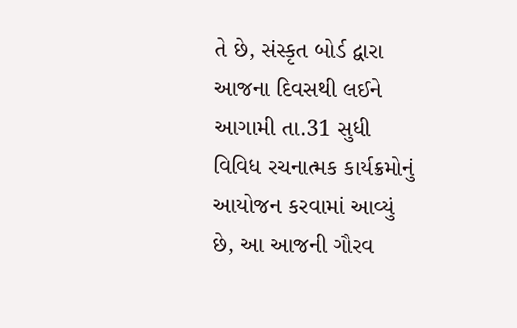તે છે, સંસ્કૃત બોર્ડ દ્વારા આજના દિવસથી લઈને આગામી તા.31 સુધી વિવિધ રચનાત્મક કાર્યક્રમોનું આયોજન કરવામાં આવ્યું છે, આ આજની ગૌરવ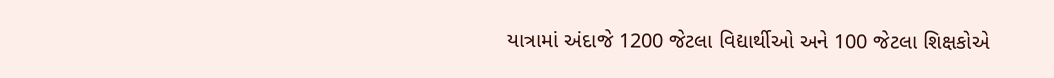યાત્રામાં અંદાજે 1200 જેટલા વિદ્યાર્થીઓ અને 100 જેટલા શિક્ષકોએ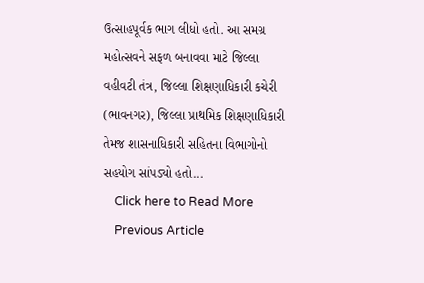ઉત્સાહપૂર્વક ભાગ લીધો હતો. આ સમગ્ર મહોત્સવને સફળ બનાવવા માટે જિલ્લા વહીવટી તંત્ર, જિલ્લા શિક્ષણાધિકારી કચેરી (ભાવનગર), જિલ્લા પ્રાથમિક શિક્ષણાધિકારી તેમજ શાસનાધિકારી સહિતના વિભાગોનો સહયોગ સાંપડ્યો હતો...
    Click here to Read More
    Previous Article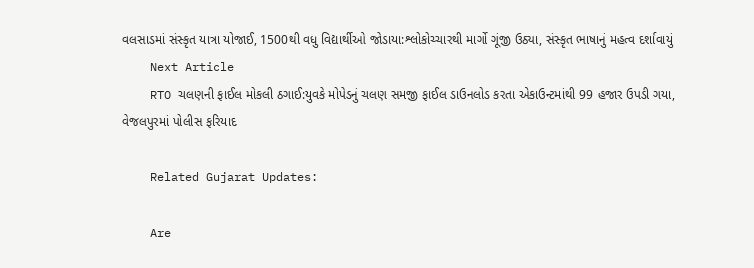વલસાડમાં સંસ્કૃત યાત્રા યોજાઈ, 1500થી વધુ વિદ્યાર્થીઓ જોડાયા:શ્લોકોચ્ચારથી માર્ગો ગૂંજી ઉઠ્યા, સંસ્કૃત ભાષાનું મહત્વ દર્શાવાયું
    Next Article
    RTO ચલણની ફાઈલ મોકલી ઠગાઈ:યુવકે મોપેડનું ચલણ સમજી ફાઈલ ડાઉનલોડ કરતા એકાઉન્ટમાંથી 99 હજાર ઉપડી ગયા, વેજલપુરમાં પોલીસ ફરિયાદ

    Related Gujarat Updates:

    Are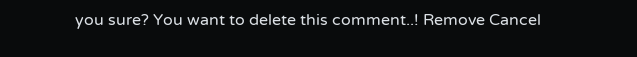you sure? You want to delete this comment..! Remove Cancel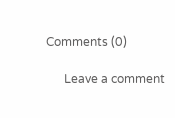Comments (0)

      Leave a comment